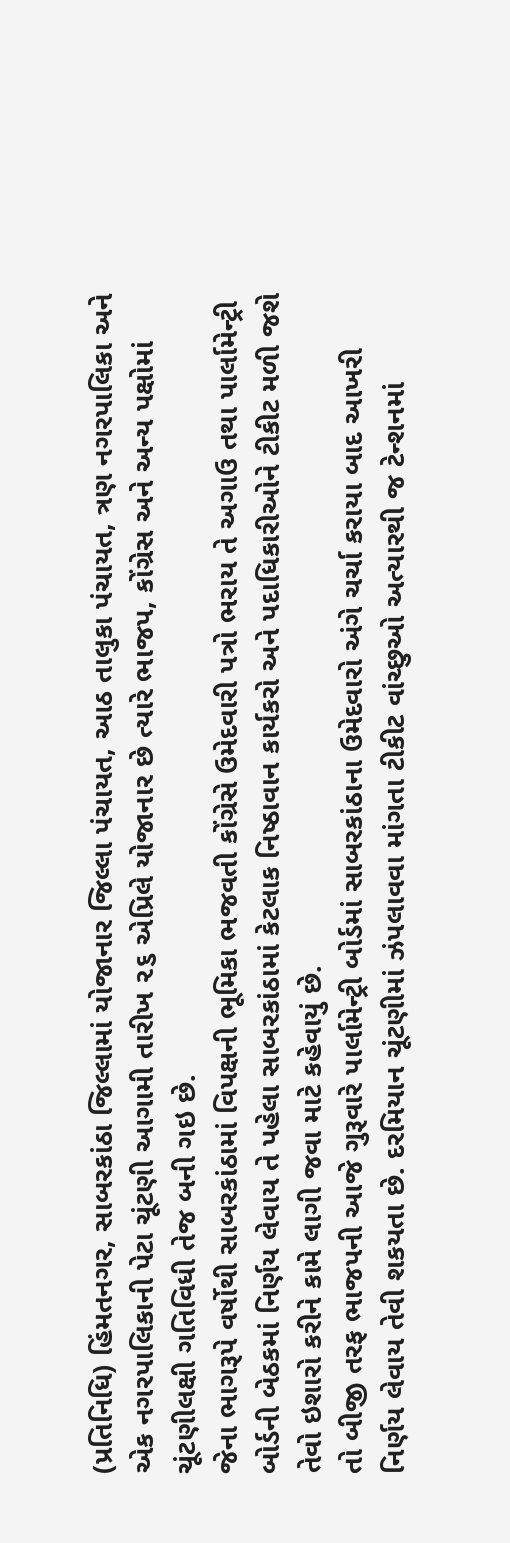(પ્રતિનિધિ) હિંમતનગર, સાબરકાંઠા જિલ્લામાં યોજાનાર જિલ્લા પંચાયત, આઠ તાલુકા પંચાયત, ત્રણ નગરપાલિકા અને એક નગરપાલિકાની પેટા ચૂંટણી આગામી તારીખ ૨૬ એપ્રિલે યોજાનાર છે ત્યારે ભાજપ, કોંગ્રેસ અને અન્ય પક્ષોમાં ચૂંટણીલક્ષી ગતિવિધી તેજ બની ગઇ છે.
જેના ભાગરૂપે વર્ષોથી સાબરકાંઠામાં વિપક્ષની ભૂમિકા ભજવતી કોંગ્રેસે ઉમેદવારી પત્રો ભરાય તે અગાઉ તથા પાર્લામેન્ટ્રી બોર્ડની બેઠકમાં નિર્ણય લેવાય તે પહેલા સાબરકાંઠામાં કેટલાક નિષ્ઠાવાન કાર્યકરો અને પદાધિકારીઓને ટીકીટ મળી જશે તેવો ઇશારો કરીને કામે લાગી જવા માટે કહેવાયું છે.
તો બીજી તરફ ભાજપની આજે ગુરૂવારે પાર્લામેન્ટ્રી બોર્ડમાં સાબરકાંઠાના ઉમેદવારો અંગે ચર્ચા કરાયા બાદ આખરી નિર્ણય લેવાય તેવી શકયતા છે. દરમિયાન ચૂંટણીમાં ઝંપલાવવા માંગતા ટીકીટ વાંચ્છુઓ અત્યારથી જ ટેન્શનમાં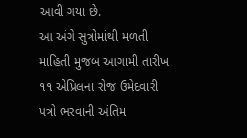આવી ગયા છે.
આ અંગે સુત્રોમાંથી મળતી માહિતી મુજબ આગામી તારીખ ૧૧ એપ્રિલના રોજ ઉમેદવારી પત્રો ભરવાની અંતિમ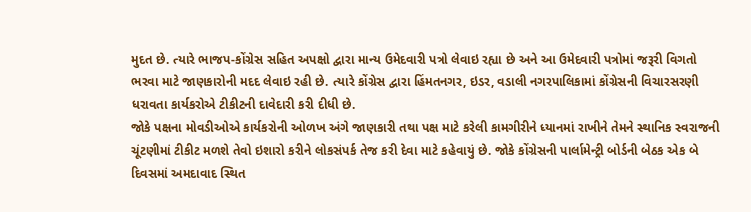મુદત છે. ત્યારે ભાજપ-કોંગ્રેસ સહિત અપક્ષો દ્વારા માન્ય ઉમેદવારી પત્રો લેવાઇ રહ્યા છે અને આ ઉમેદવારી પત્રોમાં જરૂરી વિગતો ભરવા માટે જાણકારોની મદદ લેવાઇ રહી છે. ત્યારે કોંગ્રેસ દ્વારા હિંમતનગર, ઇડર, વડાલી નગરપાલિકામાં કોંગ્રેસની વિચારસરણી ધરાવતા કાર્યકરોએ ટીકીટની દાવેદારી કરી દીધી છે.
જોકે પક્ષના મોવડીઓએ કાર્યકરોની ઓળખ અંગે જાણકારી તથા પક્ષ માટે કરેલી કામગીરીને ધ્યાનમાં રાખીને તેમને સ્થાનિક સ્વરાજની ચૂંટણીમાં ટીકીટ મળશે તેવો ઇશારો કરીને લોકસંપર્ક તેજ કરી દેવા માટે કહેવાયું છે. જોકે કોંગ્રેસની પાર્લામેન્ટ્રી બોર્ડની બેઠક એક બે દિવસમાં અમદાવાદ સ્થિત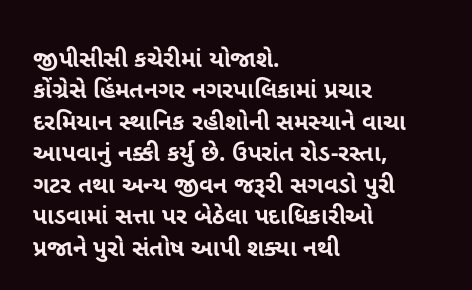જીપીસીસી કચેરીમાં યોજાશે.
કોંગ્રેસે હિંમતનગર નગરપાલિકામાં પ્રચાર દરમિયાન સ્થાનિક રહીશોની સમસ્યાને વાચા આપવાનું નક્કી કર્યુ છે. ઉપરાંત રોડ-રસ્તા, ગટર તથા અન્ય જીવન જરૂરી સગવડો પુરી પાડવામાં સત્તા પર બેઠેલા પદાધિકારીઓ પ્રજાને પુરો સંતોષ આપી શક્યા નથી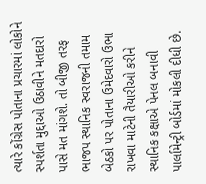ત્યારે કોંગ્રેસ પોતાના પ્રચારમાં લોકોને સ્પર્શતા મુદ્દાઓ ઉઠાવીને મતદારો પાસે મત માંગશે. તો બીજી તરફ ભાજપ સ્થાનિક સ્વરાજની તમામ બેઠકો પર પોતાના ઉમેદવારો ઉભા રાખવા માટેની તૈયારીઓ કરીને સ્થાનિક કક્ષાએ પેનલ બનાવી પાર્લામેન્ટ્રી બોર્ડમાં મોકલી દીધી છે.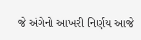જે અંગેનો આખરી નિર્ણય આજે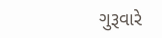ગુરૂવારે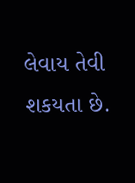લેવાય તેવી શકયતા છે.